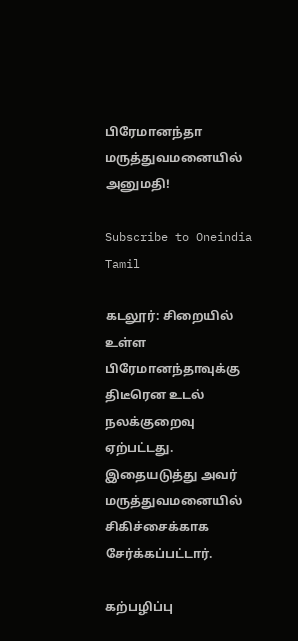பிரேமானந்தா மருத்துவமனையில் அனுமதி!

Subscribe to Oneindia Tamil

கடலூர்: சிறையில் உள்ள பிரேமானந்தாவுக்கு திடீரென உடல் நலக்குறைவு ஏற்பட்டது. இதையடுத்து அவர் மருத்துவமனையில் சிகிச்சைக்காக சேர்க்கப்பட்டார்.

கற்பழிப்பு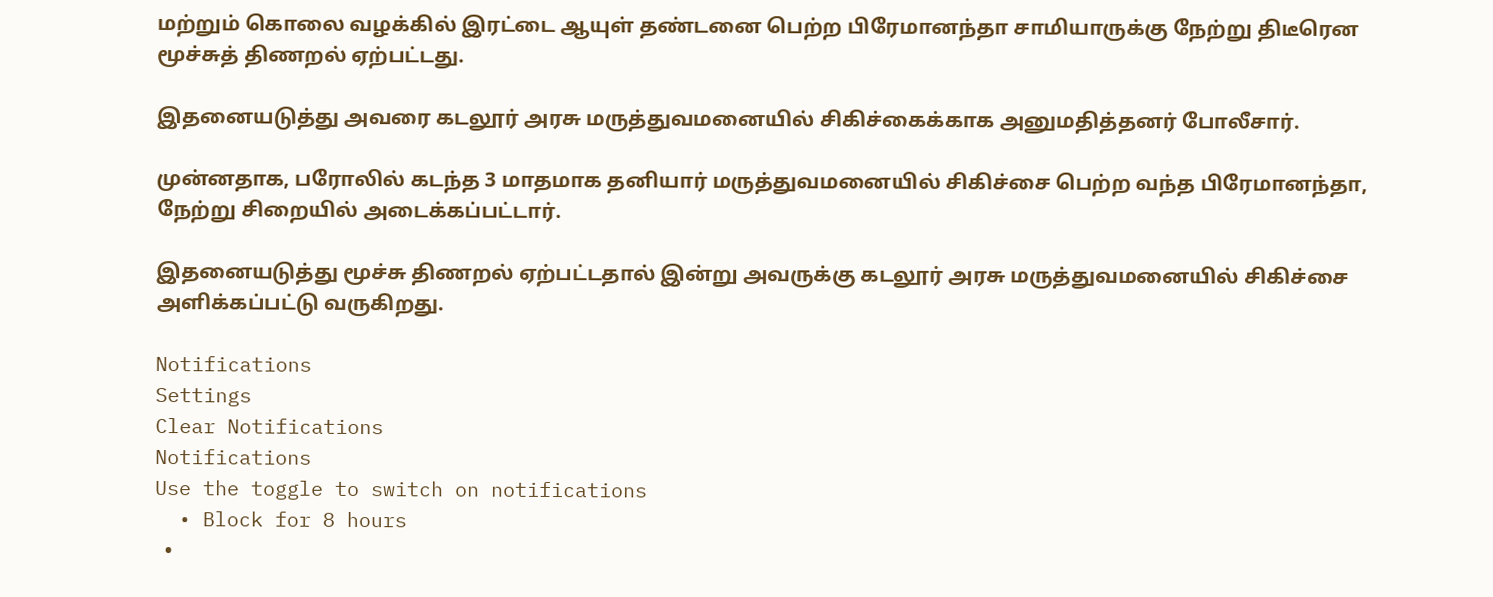மற்றும் கொலை வழக்கில் இரட்டை ஆயுள் தண்டனை பெற்ற பிரேமானந்தா சாமியாருக்கு நேற்று திடீரென மூச்சுத் திணறல் ஏற்பட்டது.

இதனையடுத்து அவரை கடலூர் அரசு மருத்துவமனையில் சிகிச்கைக்காக அனுமதித்தனர் போலீசார்.

முன்னதாக, பரோலில் கடந்த 3 மாதமாக தனியார் மருத்துவமனையில் சிகிச்சை பெற்ற வந்த பிரேமானந்தா, நேற்று சிறையில் அடைக்கப்பட்டார்.

இதனையடுத்து மூச்சு திணறல் ஏற்பட்டதால் இன்று அவருக்கு கடலூர் அரசு மருத்துவமனையில் சிகிச்சை அளிக்கப்பட்டு வருகிறது.

Notifications
Settings
Clear Notifications
Notifications
Use the toggle to switch on notifications
  • Block for 8 hours
  •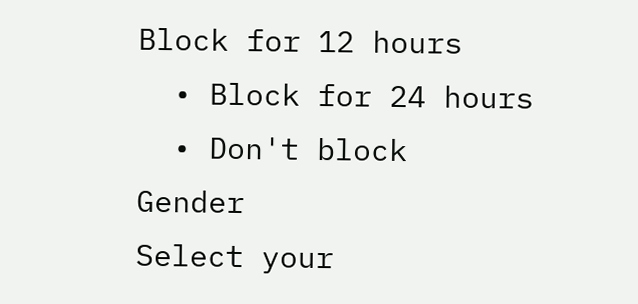Block for 12 hours
  • Block for 24 hours
  • Don't block
Gender
Select your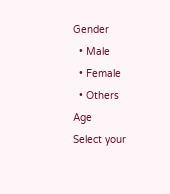Gender
  • Male
  • Female
  • Others
Age
Select your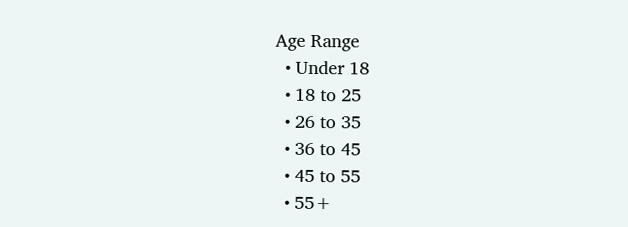Age Range
  • Under 18
  • 18 to 25
  • 26 to 35
  • 36 to 45
  • 45 to 55
  • 55+